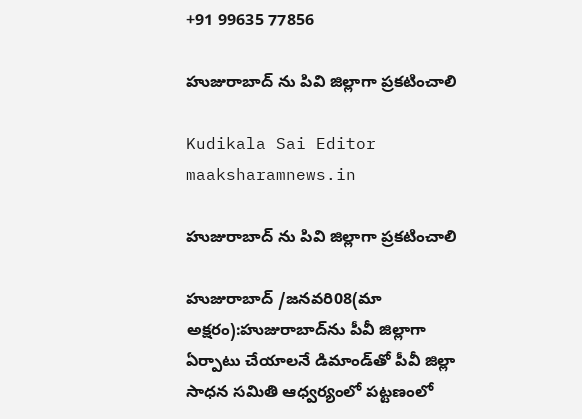+91 99635 77856

హుజురాబాద్ ను పివి జిల్లాగా ప్రకటించాలి

Kudikala Sai Editor
maaksharamnews.in

హుజురాబాద్ ను పివి జిల్లాగా ప్రకటించాలి

హుజురాబాద్ /జనవరి08(మా అక్షరం):హుజురాబాద్‌ను పీవీ జిల్లాగా ఏర్పాటు చేయాలనే డిమాండ్‌తో పీవీ జిల్లా సాధన సమితి ఆధ్వర్యంలో పట్టణంలో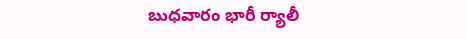బుధవారం భారీ ర్యాలీ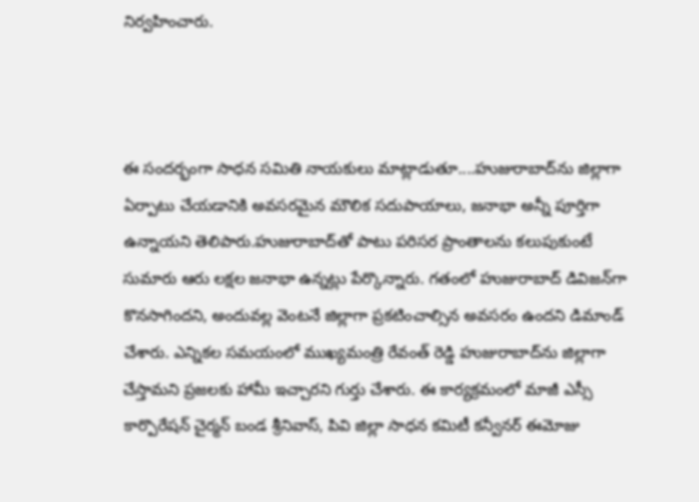నిర్వహించారు.



ఈ సందర్భంగా సాధన సమితి నాయకులు మాట్లాడుతూ....హుజురాబాద్‌ను జిల్లాగా ఏర్పాటు చేయడానికి అవసరమైన మౌలిక సదుపాయాలు, జనాభా అన్నీ పూర్తిగా ఉన్నాయని తెలిపారు.హుజురాబాద్‌తో పాటు పరిసర ప్రాంతాలను కలుపుకుంటే సుమారు ఆరు లక్షల జనాభా ఉన్నట్లు పేర్కొన్నారు. గతంలో హుజురాబాద్ డివిజన్‌గా కొనసాగిందని, అందువల్ల వెంటనే జిల్లాగా ప్రకటించాల్సిన అవసరం ఉందని డిమాండ్ చేశారు. ఎన్నికల సమయంలో ముఖ్యమంత్రి రేవంత్ రెడ్డి హుజురాబాద్‌ను జిల్లాగా చేస్తామని ప్రజలకు హామీ ఇచ్చారని గుర్తు చేశారు. ఈ కార్యక్రమంలో మాజీ ఎస్సీ కార్పొరేషన్ చైర్మన్ బండ శ్రీనివాస్, పివి జిల్లా సాధన కమిటీ కన్వీనర్ ఈమోజు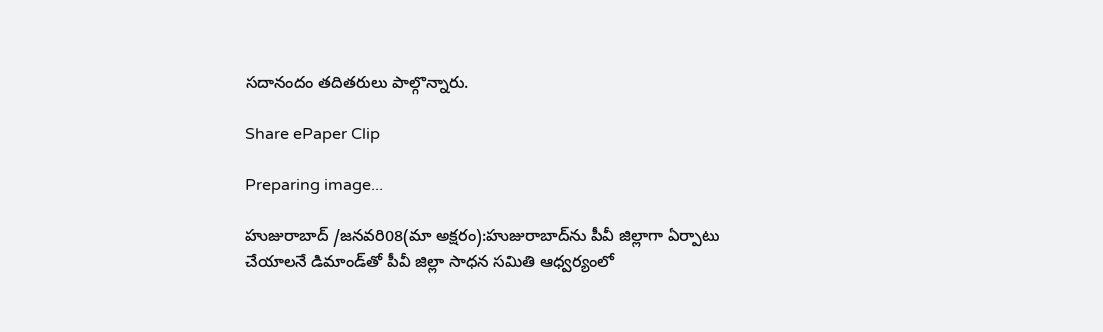సదానందం తదితరులు పాల్గొన్నారు.

Share ePaper Clip

Preparing image...

హుజురాబాద్ /జనవరి08(మా అక్షరం):హుజురాబాద్‌ను పీవీ జిల్లాగా ఏర్పాటు చేయాలనే డిమాండ్‌తో పీవీ జిల్లా సాధన సమితి ఆధ్వర్యంలో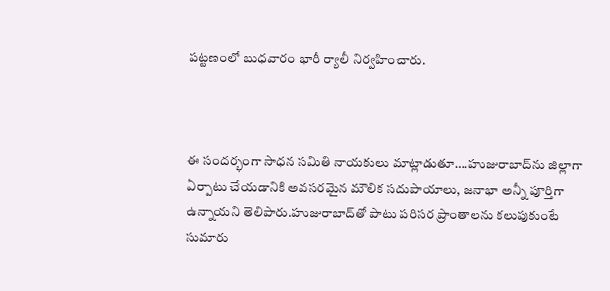పట్టణంలో బుధవారం భారీ ర్యాలీ నిర్వహించారు.



ఈ సందర్భంగా సాధన సమితి నాయకులు మాట్లాడుతూ….హుజురాబాద్‌ను జిల్లాగా ఏర్పాటు చేయడానికి అవసరమైన మౌలిక సదుపాయాలు, జనాభా అన్నీ పూర్తిగా ఉన్నాయని తెలిపారు.హుజురాబాద్‌తో పాటు పరిసర ప్రాంతాలను కలుపుకుంటే సుమారు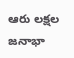ఆరు లక్షల జనాభా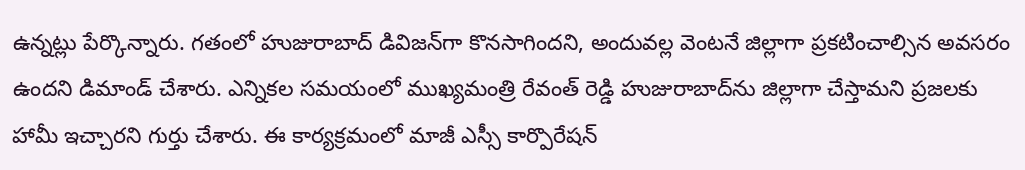ఉన్నట్లు పేర్కొన్నారు. గతంలో హుజురాబాద్ డివిజన్‌గా కొనసాగిందని, అందువల్ల వెంటనే జిల్లాగా ప్రకటించాల్సిన అవసరం ఉందని డిమాండ్ చేశారు. ఎన్నికల సమయంలో ముఖ్యమంత్రి రేవంత్ రెడ్డి హుజురాబాద్‌ను జిల్లాగా చేస్తామని ప్రజలకు హామీ ఇచ్చారని గుర్తు చేశారు. ఈ కార్యక్రమంలో మాజీ ఎస్సీ కార్పొరేషన్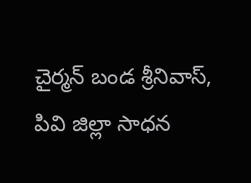చైర్మన్ బండ శ్రీనివాస్, పివి జిల్లా సాధన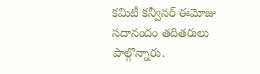కమిటీ కన్వీనర్ ఈమోజు సదానందం తదితరులు పాల్గొన్నారు.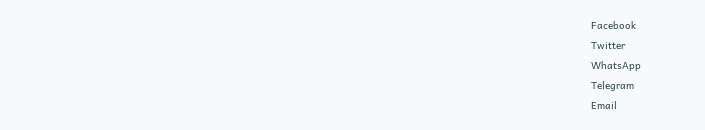Facebook
Twitter
WhatsApp
Telegram
Email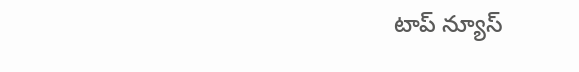టాప్ న్యూస్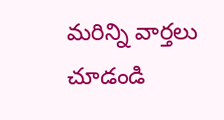మరిన్ని వార్తలు చూడండి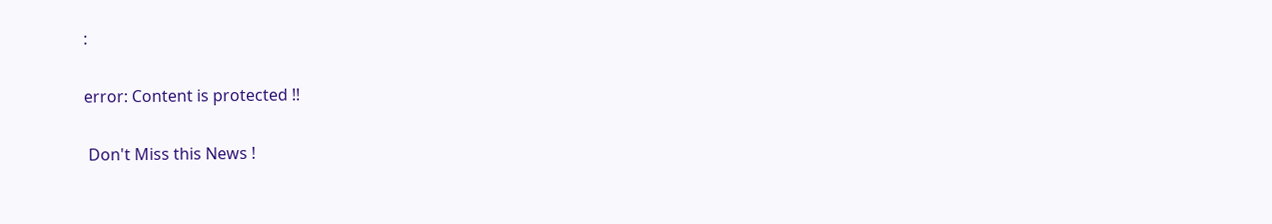:

error: Content is protected !!

 Don't Miss this News !